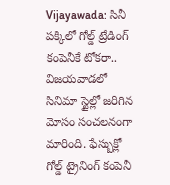Vijayawada: సినీ పక్కిలో గోల్డ్ ట్రేడింగ్ కంపెనీకే టోకరా..
విజయవాడలో సినిమా స్టైల్లో జరిగిన మోసం సంచలనంగా మారింది. ఫేస్బుక్లో గోల్డ్ ట్రైనింగ్ కంపెనీ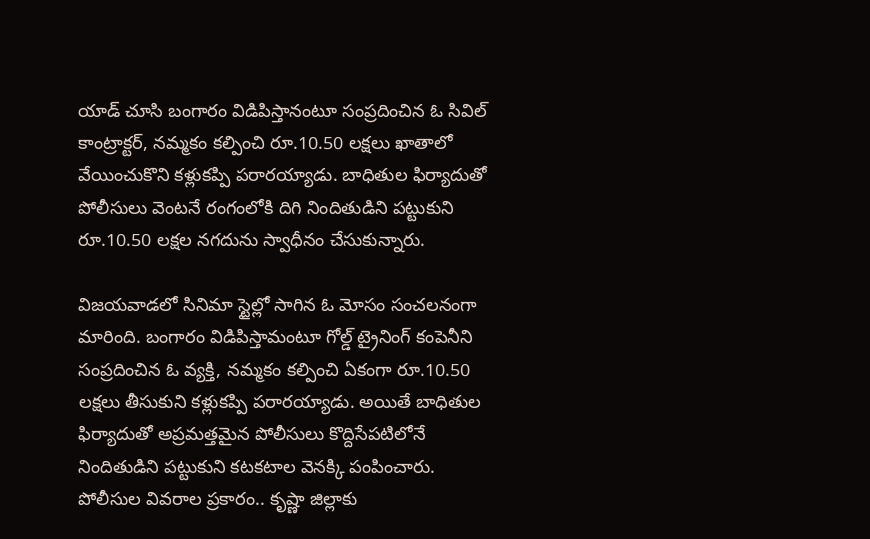యాడ్ చూసి బంగారం విడిపిస్తానంటూ సంప్రదించిన ఓ సివిల్ కాంట్రాక్టర్, నమ్మకం కల్పించి రూ.10.50 లక్షలు ఖాతాలో వేయించుకొని కళ్లుకప్పి పరారయ్యాడు. బాధితుల ఫిర్యాదుతో పోలీసులు వెంటనే రంగంలోకి దిగి నిందితుడిని పట్టుకుని రూ.10.50 లక్షల నగదును స్వాధీనం చేసుకున్నారు.

విజయవాడలో సినిమా స్టైల్లో సాగిన ఓ మోసం సంచలనంగా మారింది. బంగారం విడిపిస్తామంటూ గోల్డ్ ట్రైనింగ్ కంపెనీని సంప్రదించిన ఓ వ్యక్తి, నమ్మకం కల్పించి ఏకంగా రూ.10.50 లక్షలు తీసుకుని కళ్లుకప్పి పరారయ్యాడు. అయితే బాధితుల ఫిర్యాదుతో అప్రమత్తమైన పోలీసులు కొద్దిసేపటిలోనే నిందితుడిని పట్టుకుని కటకటాల వెనక్కి పంపించారు. పోలీసుల వివరాల ప్రకారం.. కృష్ణా జిల్లాకు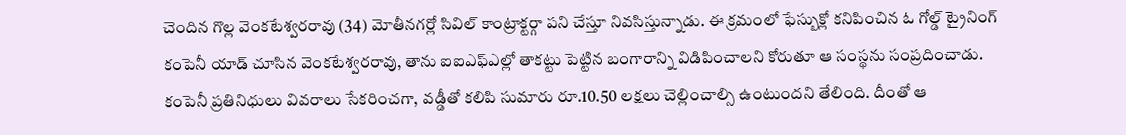చెందిన గొల్ల వెంకటేశ్వరరావు (34) మోతీనగర్లో సివిల్ కాంట్రాక్టర్గా పని చేస్తూ నివసిస్తున్నాడు. ఈ క్రమంలో ఫేస్బుక్లో కనిపించిన ఓ గోల్డ్ ట్రైనింగ్ కంపెనీ యాడ్ చూసిన వెంకటేశ్వరరావు, తాను ఐఐఎఫ్ఎల్లో తాకట్టు పెట్టిన బంగారాన్ని విడిపించాలని కోరుతూ ఆ సంస్థను సంప్రదించాడు. కంపెనీ ప్రతినిధులు వివరాలు సేకరించగా, వడ్డీతో కలిపి సుమారు రూ.10.50 లక్షలు చెల్లించాల్సి ఉంటుందని తేలింది. దీంతో ఆ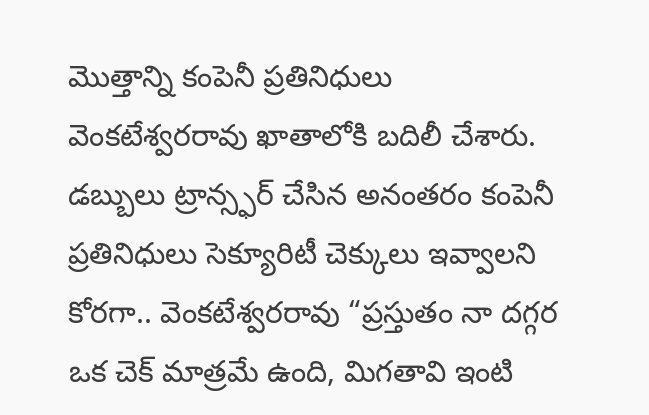మొత్తాన్ని కంపెనీ ప్రతినిధులు వెంకటేశ్వరరావు ఖాతాలోకి బదిలీ చేశారు.
డబ్బులు ట్రాన్స్ఫర్ చేసిన అనంతరం కంపెనీ ప్రతినిధులు సెక్యూరిటీ చెక్కులు ఇవ్వాలని కోరగా.. వెంకటేశ్వరరావు “ప్రస్తుతం నా దగ్గర ఒక చెక్ మాత్రమే ఉంది, మిగతావి ఇంటి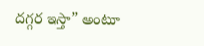దగ్గర ఇస్తా” అంటూ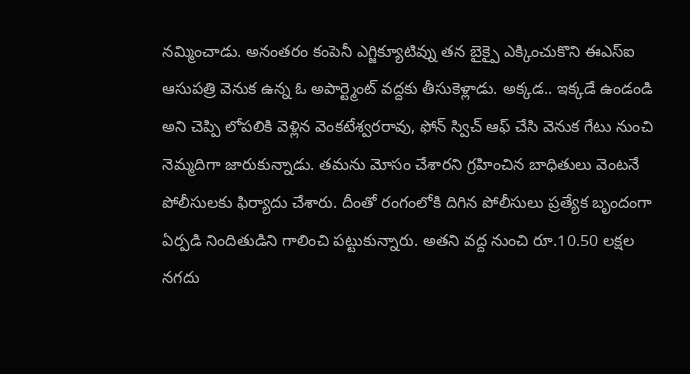నమ్మించాడు. అనంతరం కంపెనీ ఎగ్జిక్యూటివ్ను తన బైక్పై ఎక్కించుకొని ఈఎస్ఐ ఆసుపత్రి వెనుక ఉన్న ఓ అపార్ట్మెంట్ వద్దకు తీసుకెళ్లాడు. అక్కడ.. ఇక్కడే ఉండండి అని చెప్పి లోపలికి వెళ్లిన వెంకటేశ్వరరావు, ఫోన్ స్విచ్ ఆఫ్ చేసి వెనుక గేటు నుంచి నెమ్మదిగా జారుకున్నాడు. తమను మోసం చేశారని గ్రహించిన బాధితులు వెంటనే పోలీసులకు ఫిర్యాదు చేశారు. దీంతో రంగంలోకి దిగిన పోలీసులు ప్రత్యేక బృందంగా ఏర్పడి నిందితుడిని గాలించి పట్టుకున్నారు. అతని వద్ద నుంచి రూ.10.50 లక్షల నగదు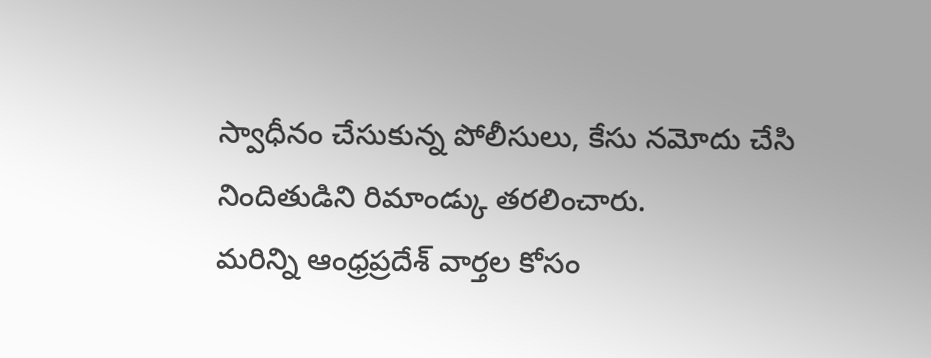స్వాధీనం చేసుకున్న పోలీసులు, కేసు నమోదు చేసి నిందితుడిని రిమాండ్కు తరలించారు.
మరిన్ని ఆంధ్రప్రదేశ్ వార్తల కోసం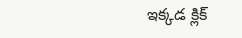ఇక్కడ క్లిక్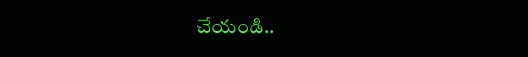చేయండి..